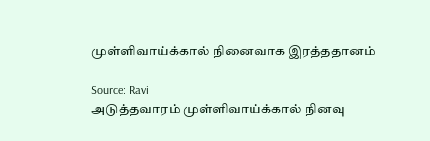முள்ளிவாய்க்கால் நினைவாக இரத்ததானம்

Source: Ravi
அடுத்தவாரம் முள்ளிவாய்க்கால் நினவு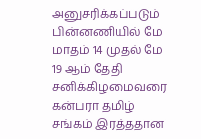அனுசரிக்கப்படும் பின்னணியில் மே மாதம் 14 முதல் மே 19 ஆம் தேதி சனிக்கிழமைவரை கன்பரா தமிழ் சங்கம் இரத்ததான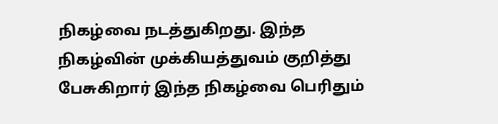நிகழ்வை நடத்துகிறது. இந்த நிகழ்வின் முக்கியத்துவம் குறித்து பேசுகிறார் இந்த நிகழ்வை பெரிதும்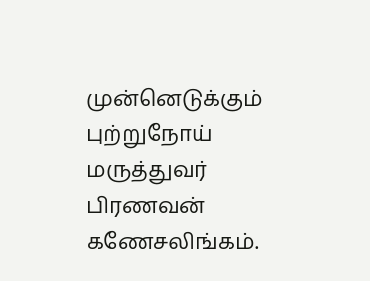முன்னெடுக்கும் புற்றுநோய் மருத்துவர் பிரணவன் கணேசலிங்கம்.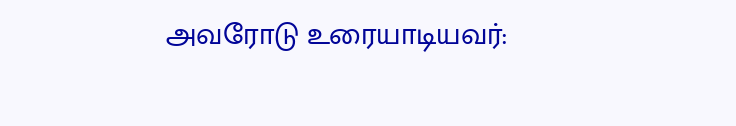அவரோடு உரையாடியவர்: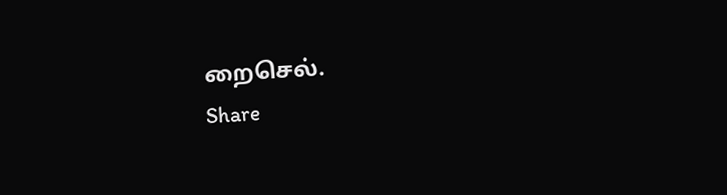றைசெல்.
Share